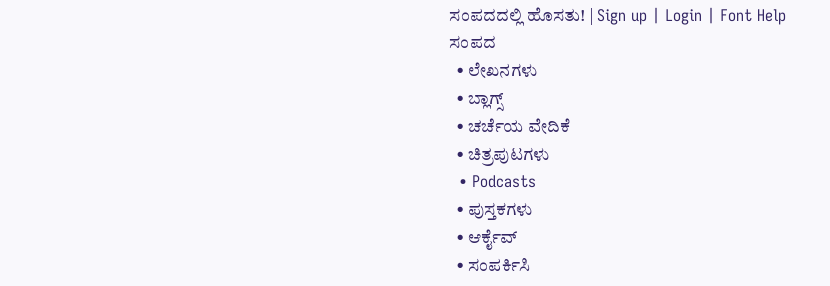ಸಂಪದದಲ್ಲಿ ಹೊಸತು! | Sign up | Login | Font Help
ಸಂಪದ
  • ಲೇಖನಗಳು
  • ಬ್ಲಾಗ್ಸ್
  • ಚರ್ಚೆಯ ವೇದಿಕೆ
  • ಚಿತ್ರಪುಟಗಳು
  • Podcasts
  • ಪುಸ್ತಕಗಳು
  • ಆರ್ಕೈವ್
  • ಸಂಪರ್ಕಿಸಿ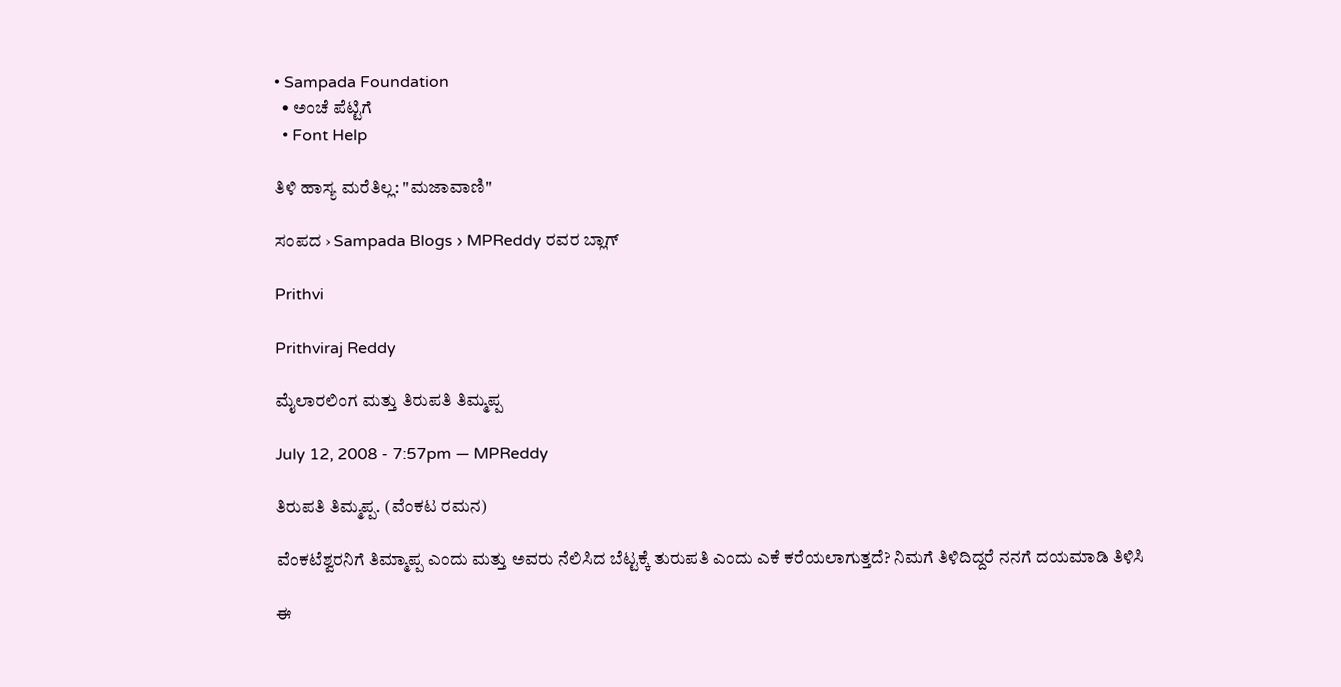• Sampada Foundation
  • ಅಂಚೆ ಪೆಟ್ಟಿಗೆ
  • Font Help

ತಿಳಿ ಹಾಸ್ಯ ಮರೆತಿಲ್ಲ: "ಮಜಾವಾಣಿ"

ಸಂಪದ › Sampada Blogs › MPReddy ರವರ ಬ್ಲಾಗ್

Prithvi

Prithviraj Reddy

ಮೈಲಾರಲಿಂಗ ಮತ್ತು ತಿರುಪತಿ ತಿಮ್ಮಪ್ಪ

July 12, 2008 - 7:57pm — MPReddy

ತಿರುಪತಿ ತಿಮ್ಮಪ್ಪ. (ವೆಂಕಟ ರಮನ)

ವೆಂಕಟೆಶ್ವರನಿಗೆ ತಿಮ್ಮಾಪ್ಪ ಎಂದು ಮತ್ತು ಅವರು ನೆಲಿಸಿದ ಬೆಟ್ಟಕ್ಕೆ ತುರುಪತಿ ಎಂದು ಎಕೆ ಕರೆಯಲಾಗುತ್ತದೆ? ನಿಮಗೆ ತಿಳಿದಿದ್ದರೆ ನನಗೆ ದಯಮಾಡಿ ತಿಳಿಸಿ

ಈ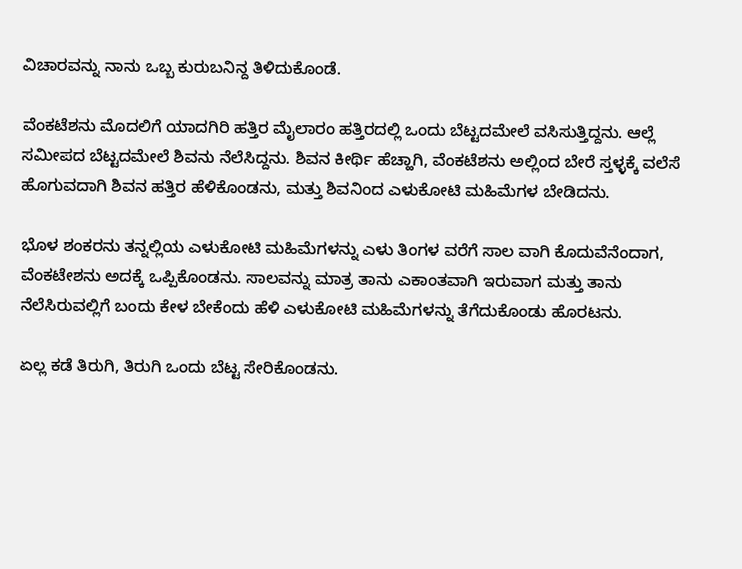ವಿಚಾರವನ್ನು ನಾನು ಒಬ್ಬ ಕುರುಬನಿನ್ದ ತಿಳಿದುಕೊಂಡೆ.

ವೆಂಕಟೆಶನು ಮೊದಲಿಗೆ ಯಾದಗಿರಿ ಹತ್ತಿರ ಮೈಲಾರಂ ಹತ್ತಿರದಲ್ಲಿ ಒಂದು ಬೆಟ್ಟದಮೇಲೆ ವಸಿಸುತ್ತಿದ್ದನು. ಆಲ್ಲೆ ಸಮೀಪದ ಬೆಟ್ಟದಮೇಲೆ ಶಿವನು ನೆಲೆಸಿದ್ದನು. ಶಿವನ ಕೀರ್ಥಿ ಹೆಚ್ಹಾಗಿ, ವೆಂಕಟೆಶನು ಅಲ್ಲಿಂದ ಬೇರೆ ಸ್ತಳ್ಳಕ್ಕೆ ವಲೆಸೆ ಹೊಗುವದಾಗಿ ಶಿವನ ಹತ್ತಿರ ಹೆಳಿಕೊಂಡನು, ಮತ್ತು ಶಿವನಿಂದ ಎಳುಕೋಟಿ ಮಹಿಮೆಗಳ ಬೇಡಿದನು.

ಭೊಳ ಶಂಕರನು ತನ್ನಲ್ಲಿಯ ಎಳುಕೋಟಿ ಮಹಿಮೆಗಳನ್ನು ಎಳು ತಿಂಗಳ ವರೆಗೆ ಸಾಲ ವಾಗಿ ಕೊದುವೆನೆಂದಾಗ, ವೆಂಕಟೇಶನು ಅದಕ್ಕೆ ಒಪ್ಪಿಕೊಂಡನು. ಸಾಲವನ್ನು ಮಾತ್ರ ತಾನು ಎಕಾಂತವಾಗಿ ಇರುವಾಗ ಮತ್ತು ತಾನು ನೆಲೆಸಿರುವಲ್ಲಿಗೆ ಬಂದು ಕೇಳ ಬೇಕೆಂದು ಹೆಳಿ ಎಳುಕೋಟಿ ಮಹಿಮೆಗಳನ್ನು ತೆಗೆದುಕೊಂಡು ಹೊರಟನು.

ಏಲ್ಲ ಕಡೆ ತಿರುಗಿ, ತಿರುಗಿ ಒಂದು ಬೆಟ್ಟ ಸೇರಿಕೊಂಡನು.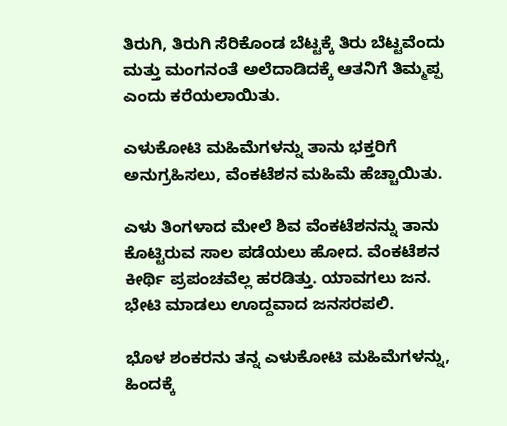ತಿರುಗಿ, ತಿರುಗಿ ಸೆರಿಕೊಂಡ ಬೆಟ್ಟಕ್ಕೆ ತಿರು ಬೆಟ್ಟವೆಂದು ಮತ್ತು ಮಂಗನಂತೆ ಅಲೆದಾಡಿದಕ್ಕೆ ಆತನಿಗೆ ತಿಮ್ಮಪ್ಪ ಎಂದು ಕರೆಯಲಾಯಿತು.

ಎಳುಕೋಟಿ ಮಹಿಮೆಗಳನ್ನು ತಾನು ಭಕ್ತರಿಗೆ ಅನುಗ್ರಹಿಸಲು, ವೆಂಕಟೆಶನ ಮಹಿಮೆ ಹೆಚ್ಚಾಯಿತು.

ಎಳು ತಿಂಗಳಾದ ಮೇಲೆ ಶಿವ ವೆಂಕಟೆಶನನ್ನು ತಾನು ಕೊಟ್ಟಿರುವ ಸಾಲ ಪಡೆಯಲು ಹೋದ. ವೆಂಕಟೆಶನ ಕೀರ್ಥಿ ಪ್ರಪಂಚವೆಲ್ಲ ಹರಡಿತ್ತು. ಯಾವಗಲು ಜನ. ಭೇಟಿ ಮಾಡಲು ಊದ್ದವಾದ ಜನಸರಪಲಿ.

ಭೊಳ ಶಂಕರನು ತನ್ನ ಎಳುಕೋಟಿ ಮಹಿಮೆಗಳನ್ನು, ಹಿಂದಕ್ಕೆ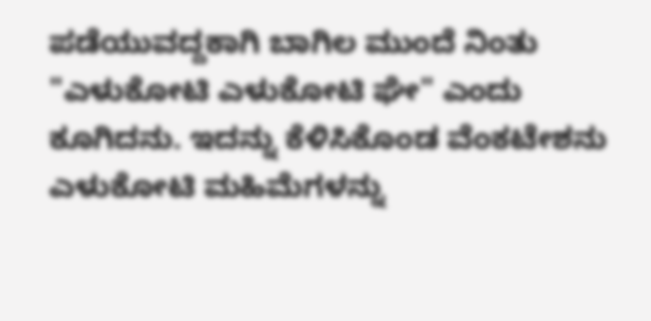ಪಡೆಯುವದ್ದಕಾಗಿ ಬಾಗಿಲ ಮುಂದೆ ನಿಂತು "ಎಳುಕೋಟಿ ಎಳುಕೋಟಿ ಘೇ" ಎಂದು ಕೂಗಿದನು. ಇದನ್ನು ಕೆಳಿಸಿಕೊಂಡ ವೆಂಕಟೇಶನು ಎಳುಕೋಟಿ ಮಹಿಮೆಗಳನ್ನು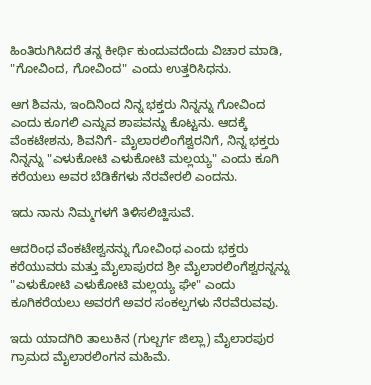ಹಿಂತಿರುಗಿಸಿದರೆ ತನ್ನ ಕೀರ್ಥಿ ಕುಂದುವದೆಂದು ವಿಚಾರ ಮಾಡಿ, "ಗೋವಿಂದ, ಗೋವಿಂದ" ಎಂದು ಉತ್ತರಿಸಿಧನು.

ಆಗ ಶಿವನು, ಇಂದಿನಿಂದ ನಿನ್ನ ಭಕ್ತರು ನಿನ್ನನ್ನು ಗೋವಿಂದ ಎಂದು ಕೂಗಲಿ ಎನ್ನುವ ಶಾಪವನ್ನು ಕೊಟ್ಟನು. ಆದಕ್ಕೆ ವೆಂಕಟೇಶನು, ಶಿವನಿಗೆ- ಮೈಲಾರಲಿಂಗೆಶ್ವರನಿಗೆ, ನಿನ್ನ ಭಕ್ತರು ನಿನ್ನನ್ನು "ಎಳುಕೋಟಿ ಎಳುಕೋಟಿ ಮಲ್ಲಯ್ಯ" ಎಂದು ಕೂಗಿ ಕರೆಯಲು ಅವರ ಬೆಡಿಕೆಗಳು ನೆರವೇರಲಿ ಎಂದನು.

ಇದು ನಾನು ನಿಮ್ಮಗಳಗೆ ತಿಳಿಸಲಿಚ್ಹಿಸುವೆ.

ಆದರಿಂಧ ವೆಂಕಟೇಶ್ವನನ್ನು ಗೋವಿಂಧ ಎಂದು ಭಕ್ತರು ಕರೆಯುವರು ಮತ್ತು ಮೈಲಾಪುರದ ಶ್ರೀ ಮೈಲಾರಲಿಂಗೆಶ್ವರನ್ನನ್ನು "ಎಳುಕೋಟಿ ಎಳುಕೋಟಿ ಮಲ್ಲಯ್ಯ ಘೇ" ಎಂದು ಕೂಗಿಕರೆಯಲು ಅವರಗೆ ಅವರ ಸಂಕಲ್ಪಗಳು ನೆರವೆರುವವು.

ಇದು ಯಾದಗಿರಿ ತಾಲುಕಿನ (ಗುಲ್ಬರ್ಗ ಜಿಲ್ಲಾ) ಮೈಲಾರಪುರ ಗ್ರಾಮದ ಮೈಲಾರಲಿಂಗನ ಮಹಿಮೆ.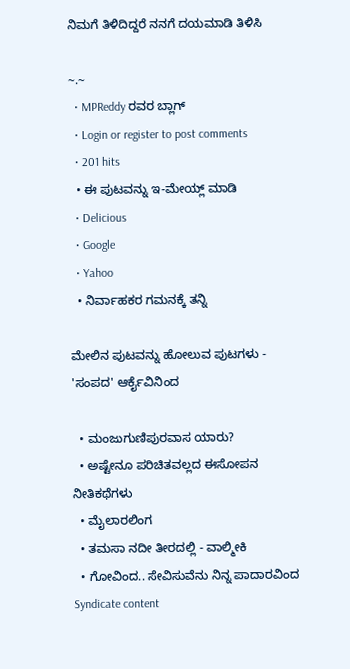ನಿಮಗೆ ತಿಳಿದಿದ್ದರೆ ನನಗೆ ದಯಮಾಡಿ ತಿಳಿಸಿ

~.~
  • MPReddy ರವರ ಬ್ಲಾಗ್
  • Login or register to post comments
  • 201 hits
  • ಈ ಪುಟವನ್ನು ಇ-ಮೇಯ್ಲ್ ಮಾಡಿ
  • Delicious
  • Google
  • Yahoo
  • ನಿರ್ವಾಹಕರ ಗಮನಕ್ಕೆ ತನ್ನಿ

ಮೇಲಿನ ಪುಟವನ್ನು ಹೋಲುವ ಪುಟಗಳು - 'ಸಂಪದ' ಆರ್ಕೈವಿನಿಂದ

  • ಮಂಜುಗುಣಿಪುರವಾಸ ಯಾರು?
  • ಅಷ್ಟೇನೂ ಪರಿಚಿತವಲ್ಲದ ಈಸೋಪನ ನೀತಿಕಥೆಗಳು
  • ಮೈಲಾರಲಿಂಗ
  • ತಮಸಾ ನದೀ ತೀರದಲ್ಲಿ - ವಾಲ್ಮೀಕಿ
  • ಗೋವಿಂದ.. ಸೇವಿಸುವೆನು ನಿನ್ನ ಪಾದಾರವಿಂದ
Syndicate content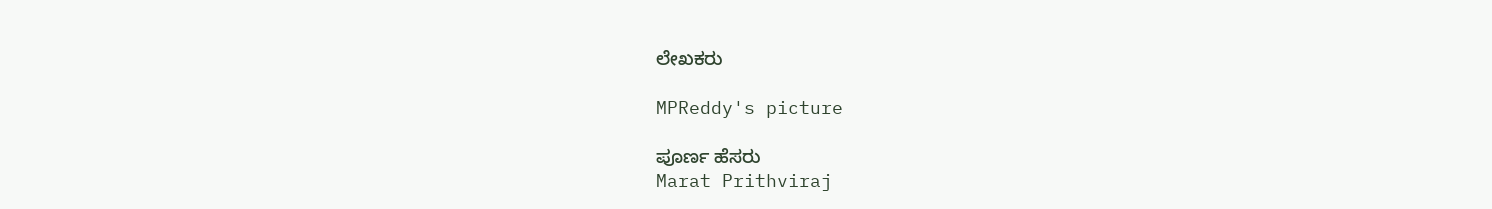ಲೇಖಕರು

MPReddy's picture

ಪೂರ್ಣ ಹೆಸರು
Marat Prithviraj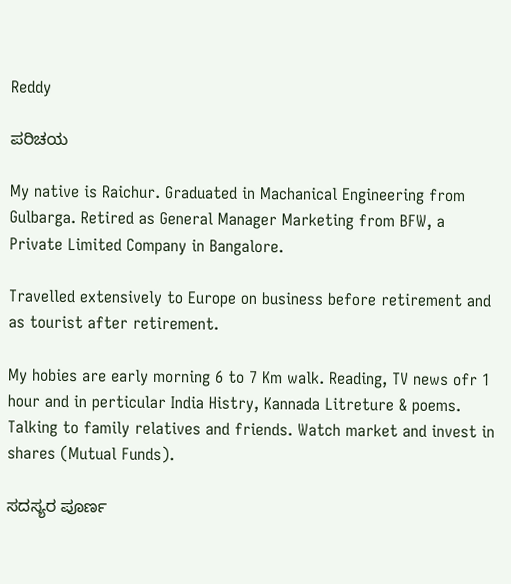Reddy

ಪರಿಚಯ

My native is Raichur. Graduated in Machanical Engineering from Gulbarga. Retired as General Manager Marketing from BFW, a Private Limited Company in Bangalore.

Travelled extensively to Europe on business before retirement and as tourist after retirement.

My hobies are early morning 6 to 7 Km walk. Reading, TV news ofr 1 hour and in perticular India Histry, Kannada Litreture & poems. Talking to family relatives and friends. Watch market and invest in shares (Mutual Funds).

ಸದಸ್ಯರ ಪೂರ್ಣ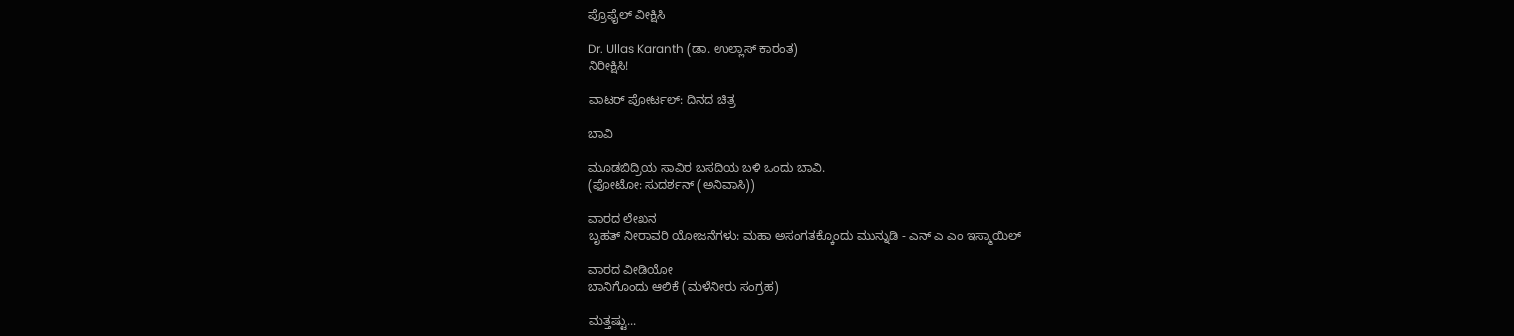ಪ್ರೊಫೈಲ್ ವೀಕ್ಷಿಸಿ

Dr. Ullas Karanth (ಡಾ. ಉಲ್ಲಾಸ್ ಕಾರಂತ)
ನಿರೀಕ್ಷಿಸಿ!

ವಾಟರ್ ಪೋರ್ಟಲ್: ದಿನದ ಚಿತ್ರ

ಬಾವಿ

ಮೂಡಬಿದ್ರಿಯ ಸಾವಿರ ಬಸದಿಯ ಬಳಿ ಒಂದು ಬಾವಿ.
(ಫೋಟೋ: ಸುದರ್ಶನ್ (ಅನಿವಾಸಿ))

ವಾರದ ಲೇಖನ
ಬೃಹತ್ ನೀರಾವರಿ ಯೋಜನೆಗಳು: ಮಹಾ ಅಸಂಗತಕ್ಕೊಂದು ಮುನ್ನುಡಿ - ಎನ್ ಎ ಎಂ ಇಸ್ಮಾಯಿಲ್

ವಾರದ ವೀಡಿಯೋ
ಬಾನಿಗೊಂದು ಆಲಿಕೆ (ಮಳೆನೀರು ಸಂಗ್ರಹ)

ಮತ್ತಷ್ಟು...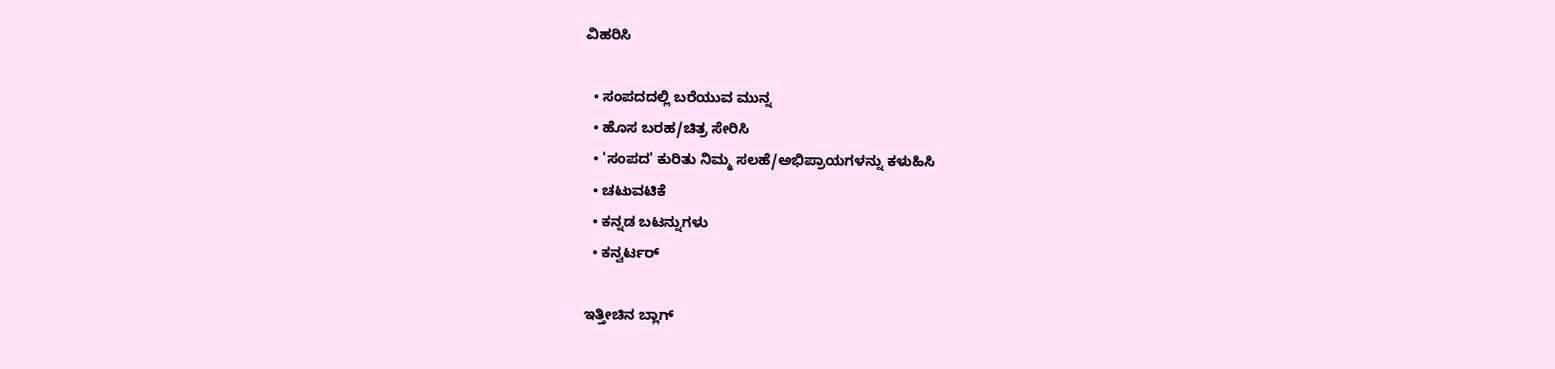ವಿಹರಿಸಿ

  • ಸಂಪದದಲ್ಲಿ ಬರೆಯುವ ಮುನ್ನ
  • ಹೊಸ ಬರಹ/ಚಿತ್ರ ಸೇರಿಸಿ
  • 'ಸಂಪದ' ಕುರಿತು ನಿಮ್ಮ ಸಲಹೆ/ಅಭಿಪ್ರಾಯಗಳನ್ನು ಕಳುಹಿಸಿ
  • ಚಟುವಟಿಕೆ
  • ಕನ್ನಡ ಬಟನ್ನುಗಳು
  • ಕನ್ವರ್ಟರ್

ಇತ್ತೀಚಿನ ಬ್ಲಾಗ್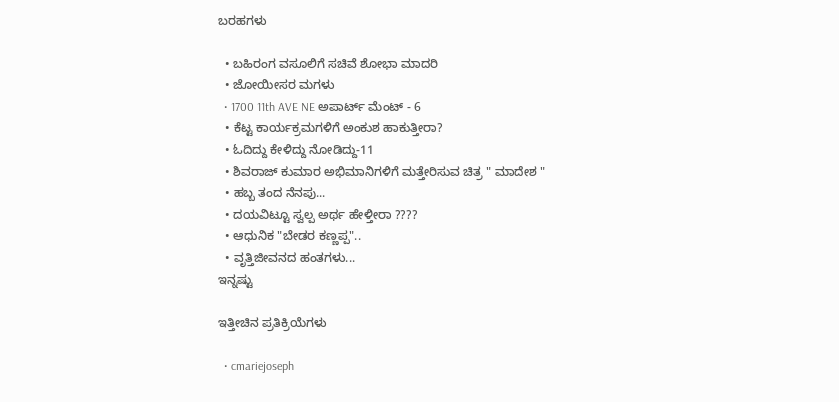ಬರಹಗಳು

  • ಬಹಿರಂಗ ವಸೂಲಿಗೆ ಸಚಿವೆ ಶೋಭಾ ಮಾದರಿ
  • ಜೋಯೀಸರ ಮಗಳು
  • 1700 11th AVE NE ಅಪಾರ್ಟ್ ಮೆಂಟ್ - 6
  • ಕೆಟ್ಟ ಕಾರ್ಯಕ್ರಮಗಳಿಗೆ ಅಂಕುಶ ಹಾಕುತ್ತೀರಾ?
  • ಓದಿದ್ದು ಕೇಳಿದ್ದು ನೋಡಿದ್ದು-11
  • ಶಿವರಾಜ್ ಕುಮಾರ ಅಭಿಮಾನಿಗಳಿಗೆ ಮತ್ತೇರಿಸುವ ಚಿತ್ರ " ಮಾದೇಶ "
  • ಹಬ್ಬ ತಂದ ನೆನಪು...
  • ದಯವಿಟ್ಟೂ ಸ್ವಲ್ಪ ಅರ್ಥ ಹೇಳ್ತೀರಾ ????
  • ಆಧುನಿಕ "ಬೇಡರ ಕಣ್ಣಪ್ಪ"..
  • ವೃತ್ತಿಜೀವನದ ಹಂತಗಳು...
ಇನ್ನಷ್ಟು

ಇತ್ತೀಚಿನ ಪ್ರತಿಕ್ರಿಯೆಗಳು

  • cmariejoseph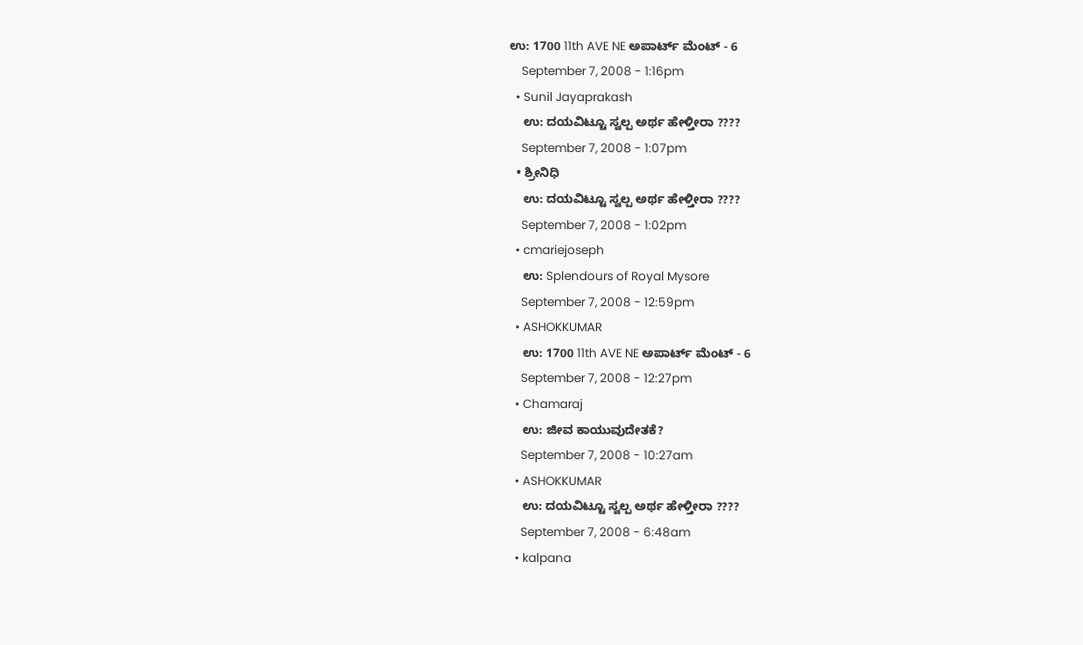ಉ: 1700 11th AVE NE ಅಪಾರ್ಟ್ ಮೆಂಟ್ - 6
    September 7, 2008 - 1:16pm
  • Sunil Jayaprakash
    ಉ: ದಯವಿಟ್ಟೂ ಸ್ವಲ್ಪ ಅರ್ಥ ಹೇಳ್ತೀರಾ ????
    September 7, 2008 - 1:07pm
  • ಶ್ರೀನಿಧಿ
    ಉ: ದಯವಿಟ್ಟೂ ಸ್ವಲ್ಪ ಅರ್ಥ ಹೇಳ್ತೀರಾ ????
    September 7, 2008 - 1:02pm
  • cmariejoseph
    ಉ: Splendours of Royal Mysore
    September 7, 2008 - 12:59pm
  • ASHOKKUMAR
    ಉ: 1700 11th AVE NE ಅಪಾರ್ಟ್ ಮೆಂಟ್ - 6
    September 7, 2008 - 12:27pm
  • Chamaraj
    ಉ: ಜೀವ ಕಾಯುವುದೇತಕೆ?
    September 7, 2008 - 10:27am
  • ASHOKKUMAR
    ಉ: ದಯವಿಟ್ಟೂ ಸ್ವಲ್ಪ ಅರ್ಥ ಹೇಳ್ತೀರಾ ????
    September 7, 2008 - 6:48am
  • kalpana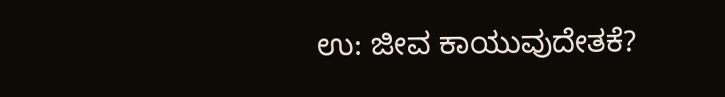ಉ: ಜೀವ ಕಾಯುವುದೇತಕೆ?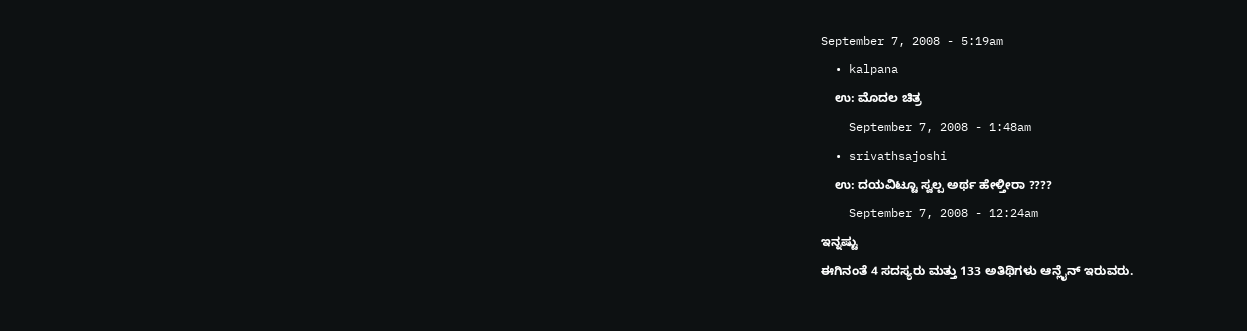September 7, 2008 - 5:19am
  • kalpana
    ಉ: ಮೊದಲ ಚಿತ್ರ
    September 7, 2008 - 1:48am
  • srivathsajoshi
    ಉ: ದಯವಿಟ್ಟೂ ಸ್ವಲ್ಪ ಅರ್ಥ ಹೇಳ್ತೀರಾ ????
    September 7, 2008 - 12:24am
ಇನ್ನಷ್ಟು
ಈಗಿನಂತೆ 4 ಸದಸ್ಯರು ಮತ್ತು 133 ಅತಿಥಿಗಳು ಆನ್ಲೈನ್ ಇರುವರು.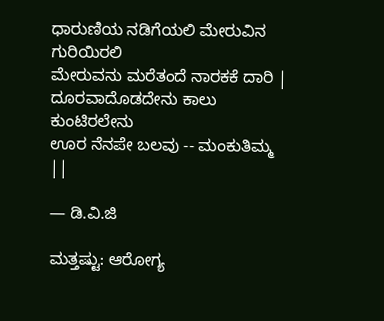ಧಾರುಣಿಯ ನಡಿಗೆಯಲಿ ಮೇರುವಿನ ಗುರಿಯಿರಲಿ
ಮೇರುವನು ಮರೆತಂದೆ ನಾರಕಕೆ ದಾರಿ |
ದೂರವಾದೊಡದೇನು ಕಾಲು ಕುಂಟಿರಲೇನು
ಊರ ನೆನಪೇ ಬಲವು -- ಮಂಕುತಿಮ್ಮ ||

— ಡಿ.ವಿ.ಜಿ

ಮತ್ತಷ್ಟು: ಆರೋಗ್ಯ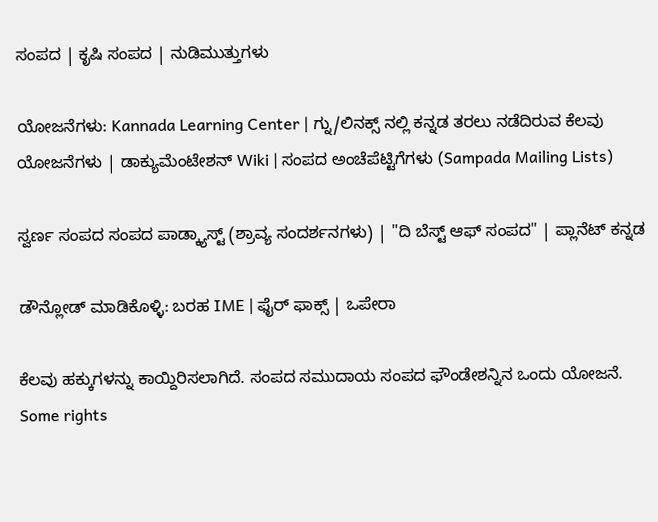ಸಂಪದ | ಕೃಷಿ ಸಂಪದ | ನುಡಿಮುತ್ತುಗಳು

ಯೋಜನೆಗಳು: Kannada Learning Center | ಗ್ನು/ಲಿನಕ್ಸ್ ನಲ್ಲಿ ಕನ್ನಡ ತರಲು ನಡೆದಿರುವ ಕೆಲವು ಯೋಜನೆಗಳು | ಡಾಕ್ಯುಮೆಂಟೇಶನ್ Wiki | ಸಂಪದ ಅಂಚೆಪೆಟ್ಟಿಗೆಗಳು (Sampada Mailing Lists)

ಸ್ವರ್ಣ ಸಂಪದ ಸಂಪದ ಪಾಡ್ಕ್ಯಾಸ್ಟ್ (ಶ್ರಾವ್ಯ ಸಂದರ್ಶನಗಳು) | "ದಿ ಬೆಸ್ಟ್ ಆಫ್ ಸಂಪದ" | ಪ್ಲಾನೆಟ್ ಕನ್ನಡ

ಡೌನ್ಲೋಡ್ ಮಾಡಿಕೊಳ್ಳಿ: ಬರಹ IME | ಫೈರ್ ಫಾಕ್ಸ್ | ಒಪೇರಾ

ಕೆಲವು ಹಕ್ಕುಗಳನ್ನು ಕಾಯ್ದಿರಿಸಲಾಗಿದೆ. ಸಂಪದ ಸಮುದಾಯ ಸಂಪದ ಫೌಂಡೇಶನ್ನಿನ ಒಂದು ಯೋಜನೆ.
Some rights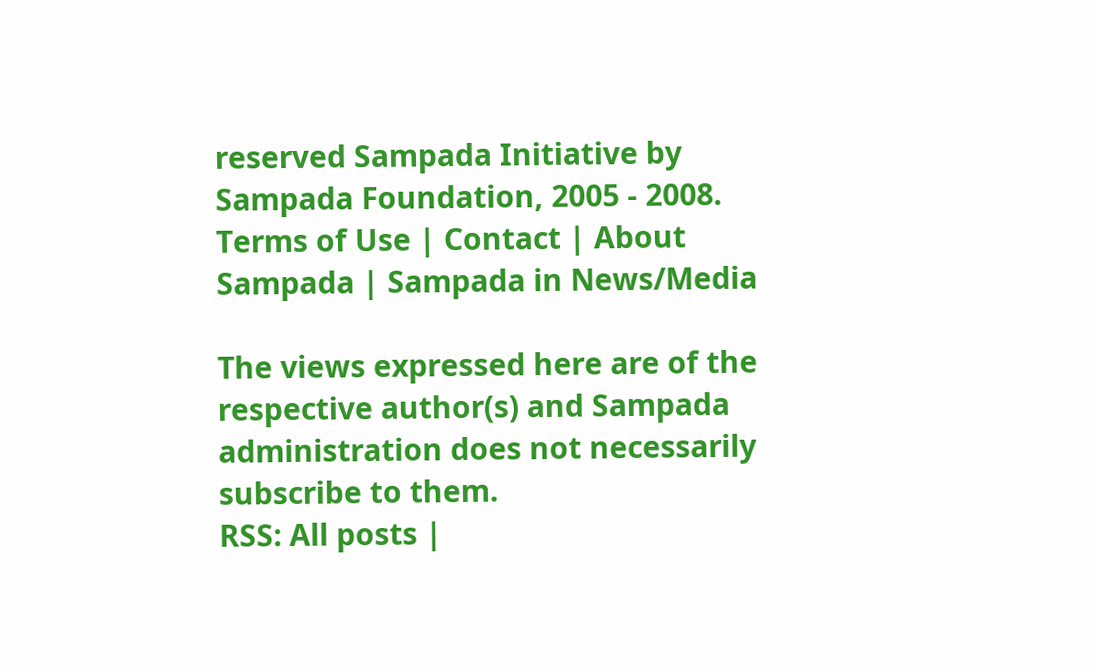reserved Sampada Initiative by Sampada Foundation, 2005 - 2008.
Terms of Use | Contact | About Sampada | Sampada in News/Media

The views expressed here are of the respective author(s) and Sampada administration does not necessarily subscribe to them.
RSS: All posts |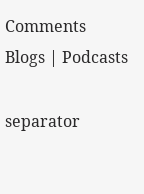Comments
Blogs | Podcasts

separator